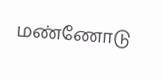மண்ணோடு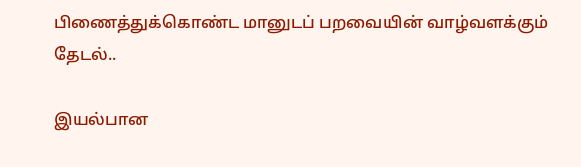பிணைத்துக்கொண்ட மானுடப் பறவையின் வாழ்வளக்கும் தேடல்..

இயல்பான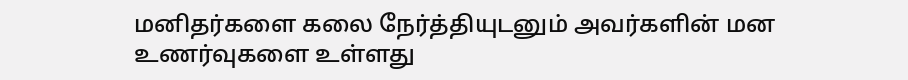மனிதர்களை கலை நேர்த்தியுடனும் அவர்களின் மன உணர்வுகளை உள்ளது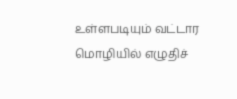உள்ளபடியும் வட்டார மொழியில் எழுதிச்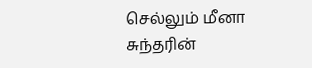செல்லும் மீனா சுந்தரின்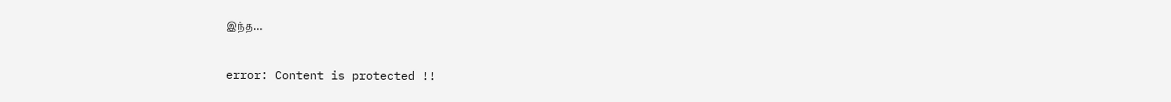இந்த…

error: Content is protected !!